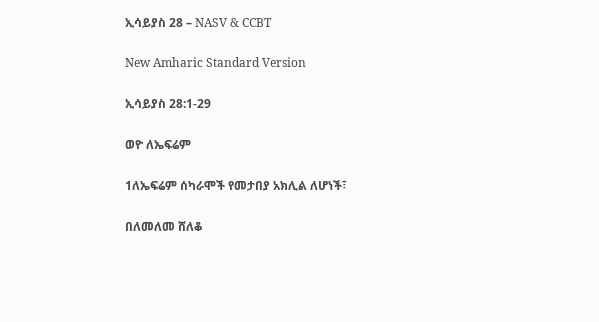ኢሳይያስ 28 – NASV & CCBT

New Amharic Standard Version

ኢሳይያስ 28:1-29

ወዮ ለኤፍሬም

1ለኤፍሬም ሰካራሞች የመታበያ አክሊል ለሆነች፣

በለመለመ ሸለቆ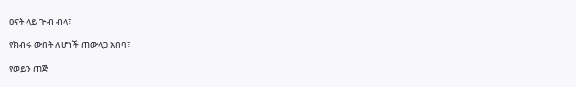ዐናት ላይ ጕብ ብላ፣

የክብሩ ውበት ለሆነች ጠውላጋ አበባ፣

የወይን ጠጅ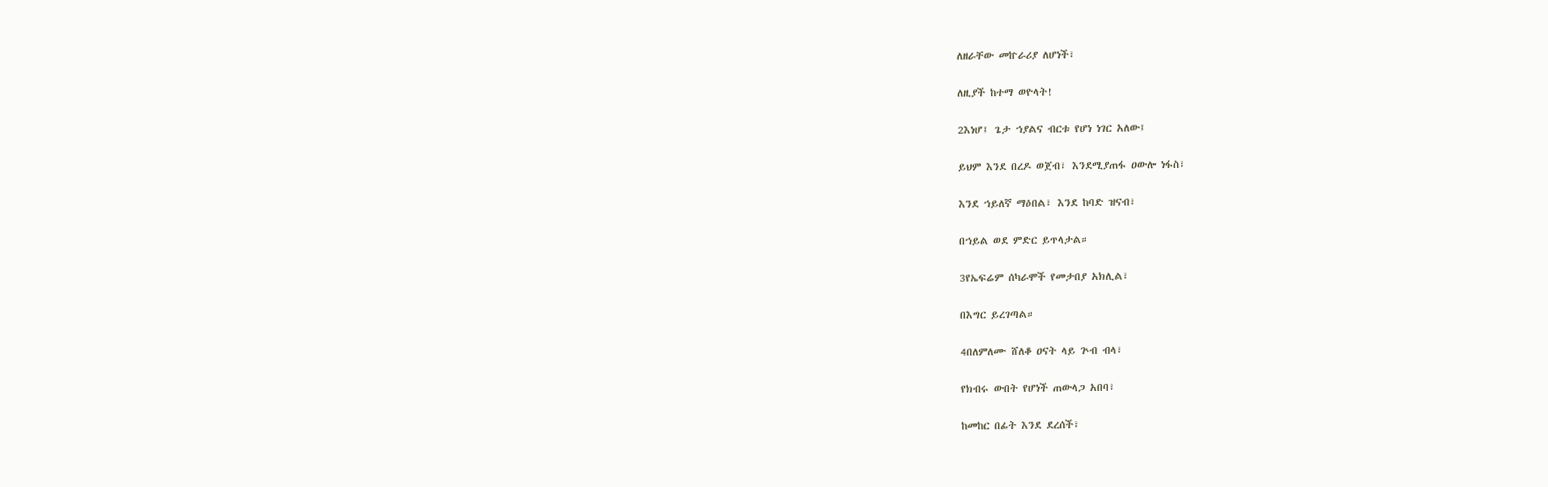ለዘራቸው መኵራሪያ ለሆነች፣

ለዚያች ከተማ ወዮላት!

2እነሆ፤ ጌታ ኀያልና ብርቱ የሆነ ነገር አለው፤

ይህም እንደ በረዶ ወጀብ፣ እንደሚያጠፋ ዐውሎ ነፋስ፣

እንደ ኀይለኛ ማዕበል፣ እንደ ከባድ ዝናብ፣

በኀይል ወደ ምድር ይጥላታል።

3የኤፍሬም ሰካራሞች የመታበያ አክሊል፣

በእግር ይረገጣል።

4በለምለሙ ሸለቆ ዐናት ላይ ጕብ ብላ፣

የክብሩ ውበት የሆነች ጠውላጋ አበባ፣

ከመከር በፊት እንደ ደረሰች፣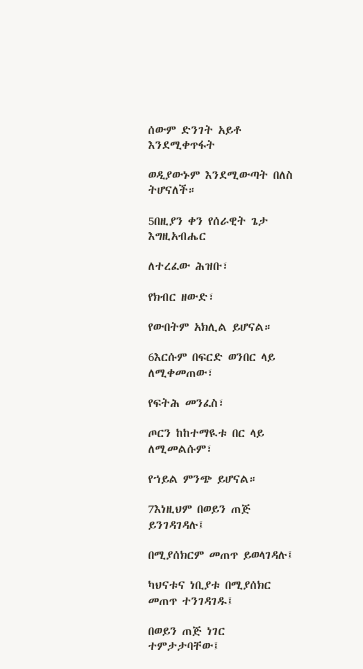ሰውም ድንገት አይቶ እንደሚቀጥፋት

ወዲያውኑም እንደሚውጣት በለስ ትሆናለች።

5በዚያን ቀን የሰራዊት ጌታ እግዚአብሔር

ለተረፈው ሕዝቡ፣

የክብር ዘውድ፣

የውበትም አክሊል ይሆናል።

6እርሱም በፍርድ ወንበር ላይ ለሚቀመጠው፣

የፍትሕ መንፈስ፣

ጦርን ከከተማዪቱ በር ላይ ለሚመልሱም፣

የኀይል ምንጭ ይሆናል።

7እነዚህም በወይን ጠጅ ይንገዳገዳሉ፤

በሚያሰክርም መጠጥ ይወላገዳሉ፤

ካህናቱና ነቢያቱ በሚያሰክር መጠጥ ተንገዳገዱ፤

በወይን ጠጅ ነገር ተምታታባቸው፤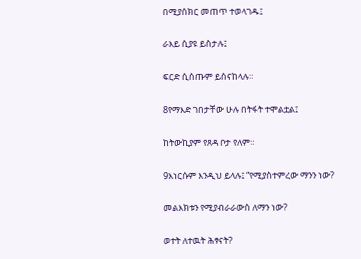በሚያሰክር መጠጥ ተወላገዱ፤

ራእይ ሲያዩ ይስታሉ፤

ፍርድ ሲሰጡም ይሰናከላሉ።

8የማእድ ገበታቸው ሁሉ በትፋት ተሞልቷል፤

ከትውኪያም የጸዳ ቦታ የለም።

9እነርሱም እንዲህ ይላሉ፤ “የሚያስተምረው ማንን ነው?

መልእክቱን የሚያብራራውስ ለማን ነው?

ወተት ለተዉት ሕፃናት?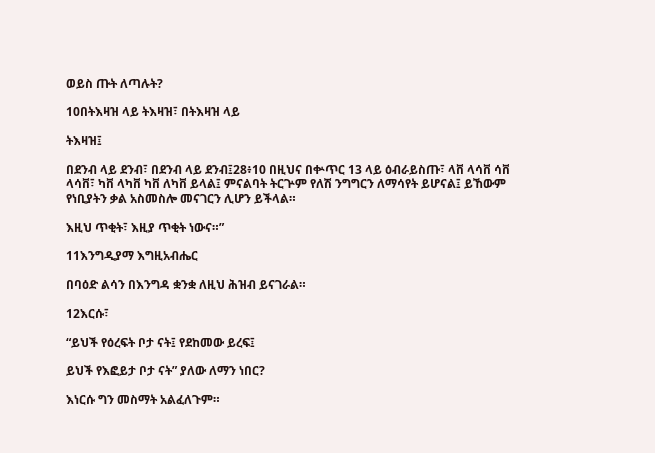ወይስ ጡት ለጣሉት?

10በትእዛዝ ላይ ትእዛዝ፣ በትእዛዝ ላይ

ትእዛዝ፤

በደንብ ላይ ደንብ፣ በደንብ ላይ ደንብ፤28፥10 በዚህና በቍጥር 13 ላይ ዕብራይስጡ፣ ላቨ ላሳቨ ሳቨ ላሳቨ፣ ካቨ ላካቨ ካቨ ለካቨ ይላል፤ ምናልባት ትርጕም የለሽ ንግግርን ለማሳየት ይሆናል፤ ይኸውም የነቢያትን ቃል አስመስሎ መናገርን ሊሆን ይችላል።

እዚህ ጥቂት፣ እዚያ ጥቂት ነውና።”

11እንግዲያማ እግዚአብሔር

በባዕድ ልሳን በእንግዳ ቋንቋ ለዚህ ሕዝብ ይናገራል።

12እርሱ፣

“ይህች የዕረፍት ቦታ ናት፤ የደከመው ይረፍ፤

ይህች የእፎይታ ቦታ ናት” ያለው ለማን ነበር?

እነርሱ ግን መስማት አልፈለጉም።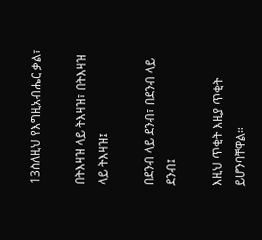13ስለዚህ የእግዚአብሔር ቃል፣

በትእዛዝ ላይ ትእዛዝ፣ በትእዛዝ ላይ ትእዛዝ፤

በደንብ ላይ ደንብ፣ በደንብ ላይ ደንብ፤

እዚህ ጥቂት እዚያ ጥቂት ይሆንባቸዋል።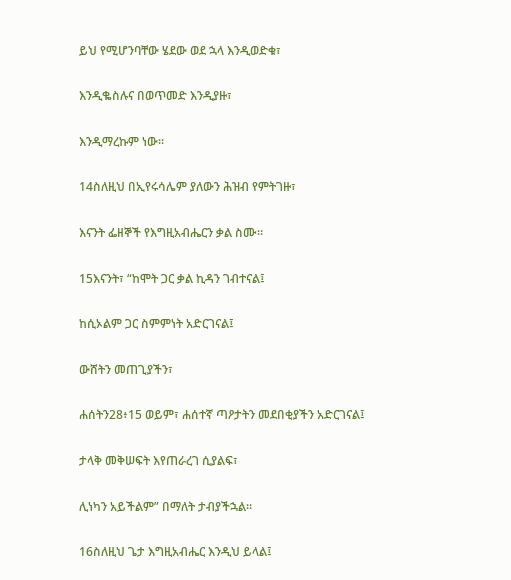ይህ የሚሆንባቸው ሄደው ወደ ኋላ እንዲወድቁ፣

እንዲቈስሉና በወጥመድ እንዲያዙ፣

እንዲማረኩም ነው።

14ስለዚህ በኢየሩሳሌም ያለውን ሕዝብ የምትገዙ፣

እናንት ፌዘኞች የእግዚአብሔርን ቃል ስሙ።

15እናንት፣ “ከሞት ጋር ቃል ኪዳን ገብተናል፤

ከሲኦልም ጋር ስምምነት አድርገናል፤

ውሸትን መጠጊያችን፣

ሐሰትን28፥15 ወይም፣ ሐሰተኛ ጣዖታትን መደበቂያችን አድርገናል፤

ታላቅ መቅሠፍት እየጠራረገ ሲያልፍ፣

ሊነካን አይችልም” በማለት ታብያችኋል።

16ስለዚህ ጌታ እግዚአብሔር እንዲህ ይላል፤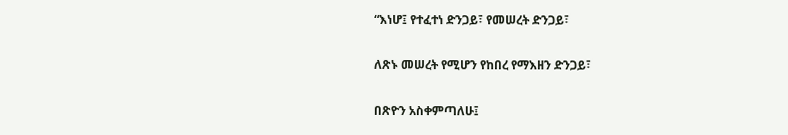“እነሆ፤ የተፈተነ ድንጋይ፣ የመሠረት ድንጋይ፣

ለጽኑ መሠረት የሚሆን የከበረ የማእዘን ድንጋይ፣

በጽዮን አስቀምጣለሁ፤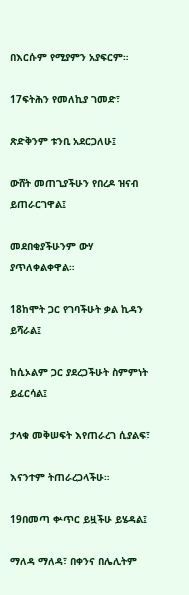በእርሱም የሚያምን አያፍርም።

17ፍትሕን የመለኪያ ገመድ፣

ጽድቅንም ቱንቢ አደርጋለሁ፤

ውሸት መጠጊያችሁን የበረዶ ዝናብ ይጠራርገዋል፤

መደበቂያችሁንም ውሃ ያጥለቀልቀዋል።

18ከሞት ጋር የገባችሁት ቃል ኪዳን ይሻራል፤

ከሲኦልም ጋር ያደረጋችሁት ስምምነት ይፈርሳል፤

ታላቁ መቅሠፍት እየጠራረገ ሲያልፍ፣

እናንተም ትጠራረጋላችሁ።

19በመጣ ቍጥር ይዟችሁ ይሄዳል፤

ማለዳ ማለዳ፣ በቀንና በሌሊትም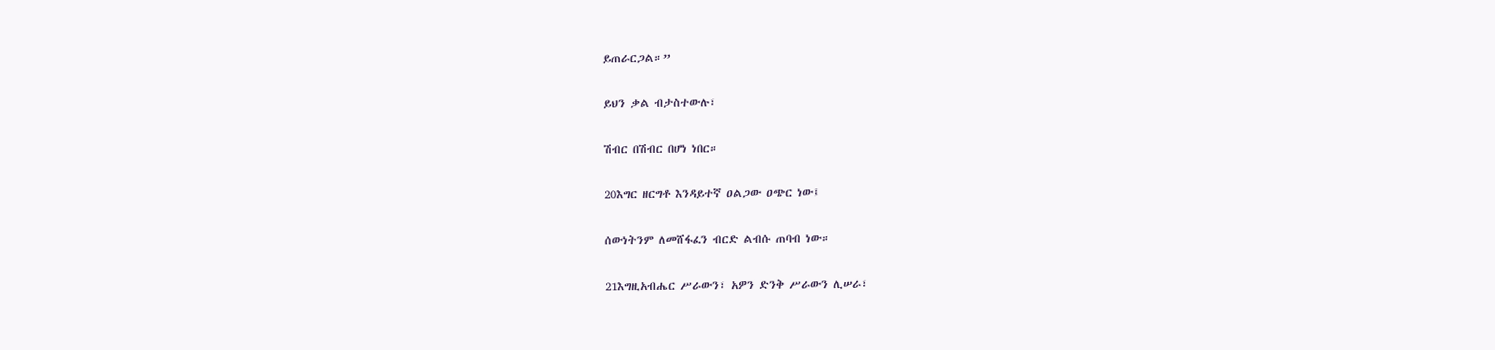ይጠራርጋል።”

ይህን ቃል ብታስተውሉ፣

ሽብር በሽብር በሆነ ነበር።

20እግር ዘርግቶ እንዳይተኛ ዐልጋው ዐጭር ነው፤

ሰውነትንም ለመሸፋፈን ብርድ ልብሱ ጠባብ ነው።

21እግዚአብሔር ሥራውን፣ አዎን ድንቅ ሥራውን ሊሠራ፣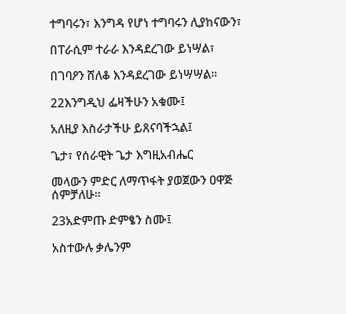ተግባሩን፣ እንግዳ የሆነ ተግባሩን ሊያከናውን፣

በፐራሲም ተራራ እንዳደረገው ይነሣል፣

በገባዖን ሸለቆ እንዳደረገው ይነሣሣል።

22እንግዲህ ፌዛችሁን አቁሙ፤

አለዚያ እስራታችሁ ይጸናባችኋል፤

ጌታ፣ የሰራዊት ጌታ እግዚአብሔር

መላውን ምድር ለማጥፋት ያወጀውን ዐዋጅ ሰምቻለሁ።

23አድምጡ ድምፄን ስሙ፤

አስተውሉ ቃሌንም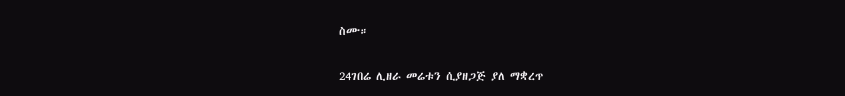ስሙ።

24ገበሬ ሊዘራ መሬቱን ሲያዘጋጅ ያለ ማቋረጥ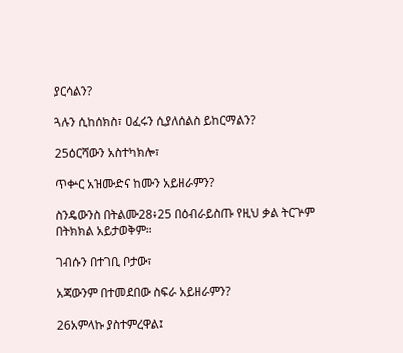ያርሳልን?

ጓሉን ሲከሰክስ፣ ዐፈሩን ሲያለሰልስ ይከርማልን?

25ዕርሻውን አስተካክሎ፣

ጥቍር አዝሙድና ከሙን አይዘራምን?

ስንዴውንስ በትልሙ28፥25 በዕብራይስጡ የዚህ ቃል ትርጕም በትክክል አይታወቅም።

ገብሱን በተገቢ ቦታው፣

አጃውንም በተመደበው ስፍራ አይዘራምን?

26አምላኩ ያስተምረዋል፤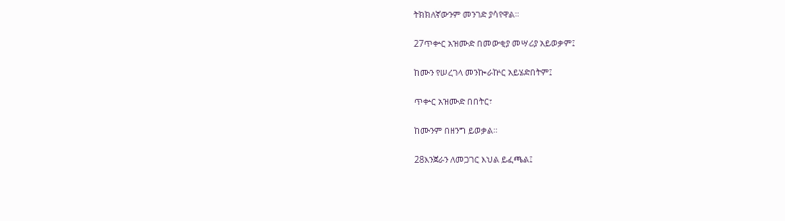ትክክለኛውንም መንገድ ያሳየዋል።

27ጥቍር አዝሙድ በመውቂያ መሣሪያ አይወቃም፤

ከሙን የሠረገላ መንኰራኵር አይሄድበትም፤

ጥቍር አዝሙድ በበትር፣

ከሙንም በዘንግ ይወቃል።

28እንጀራን ለመጋገር እህል ይፈጫል፤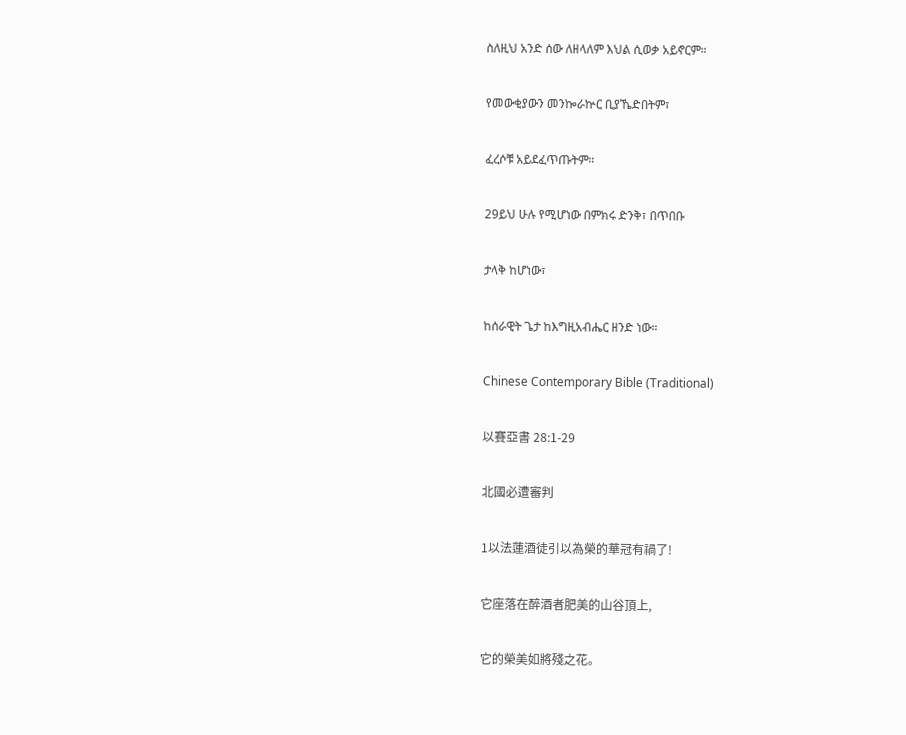ስለዚህ አንድ ሰው ለዘላለም እህል ሲወቃ አይኖርም።

የመውቂያውን መንኰራኵር ቢያኼድበትም፣

ፈረሶቹ አይደፈጥጡትም።

29ይህ ሁሉ የሚሆነው በምክሩ ድንቅ፣ በጥበቡ

ታላቅ ከሆነው፣

ከሰራዊት ጌታ ከእግዚአብሔር ዘንድ ነው።

Chinese Contemporary Bible (Traditional)

以賽亞書 28:1-29

北國必遭審判

1以法蓮酒徒引以為榮的華冠有禍了!

它座落在醉酒者肥美的山谷頂上,

它的榮美如將殘之花。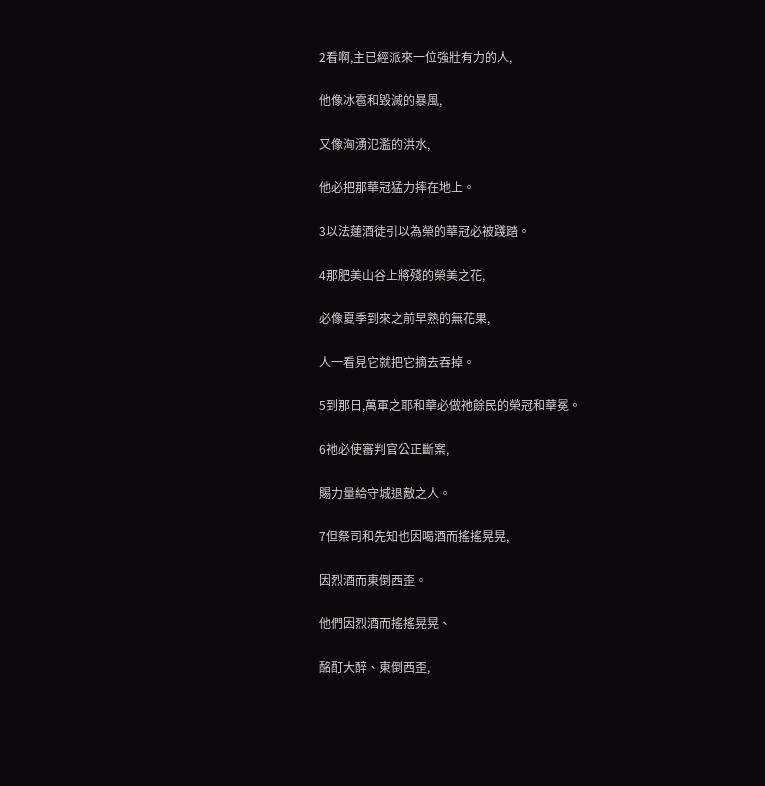2看啊,主已經派來一位強壯有力的人,

他像冰雹和毀滅的暴風,

又像洶湧氾濫的洪水,

他必把那華冠猛力摔在地上。

3以法蓮酒徒引以為榮的華冠必被踐踏。

4那肥美山谷上將殘的榮美之花,

必像夏季到來之前早熟的無花果,

人一看見它就把它摘去吞掉。

5到那日,萬軍之耶和華必做祂餘民的榮冠和華冕。

6祂必使審判官公正斷案,

賜力量給守城退敵之人。

7但祭司和先知也因喝酒而搖搖晃晃,

因烈酒而東倒西歪。

他們因烈酒而搖搖晃晃、

酩酊大醉、東倒西歪,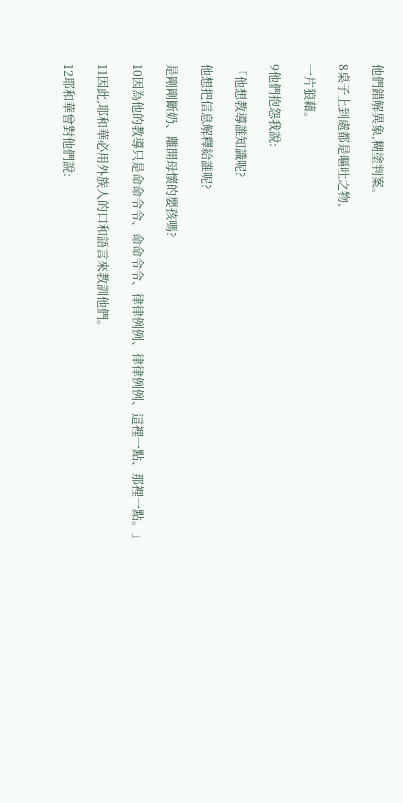他們錯解異象,糊塗判案。

8桌子上到處都是嘔吐之物,

一片狼藉。

9他們抱怨我說:

「他想教導誰知識呢?

他想把信息解釋給誰呢?

是剛剛斷奶、離開母懷的嬰孩嗎?

10因為他的教導只是命命令令、命命令令、律律例例、律律例例、這裡一點、那裡一點。」

11因此,耶和華必用外族人的口和語言來教訓他們。

12耶和華曾對他們說: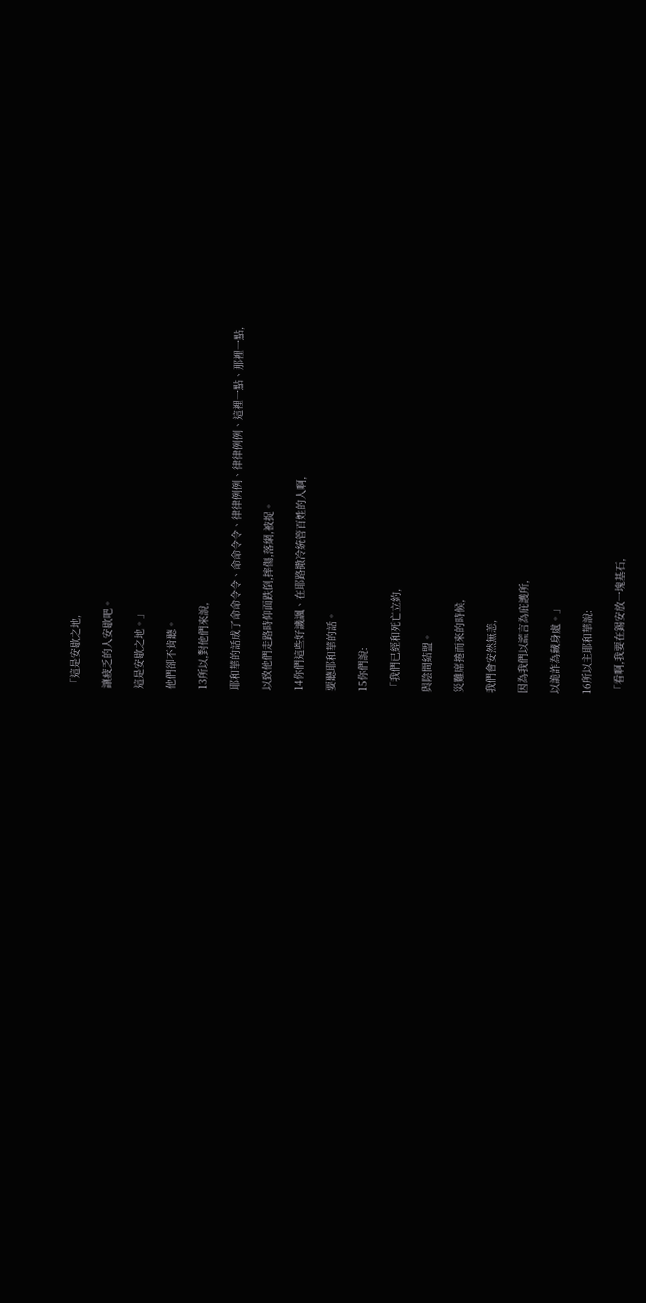「這是安歇之地,

讓疲乏的人安歇吧。

這是安歇之地。」

他們卻不肯聽。

13所以,對他們來說,

耶和華的話成了命命令令、命命令令、律律例例、律律例例、這裡一點、那裡一點,

以致他們走路時仰面跌倒,摔傷,落網,被捉。

14你們這些好譏諷、在耶路撒冷統管百姓的人啊,

要聽耶和華的話。

15你們說:

「我們已經和死亡立約,

與陰間結盟。

災難席捲而來的時候,

我們會安然無恙,

因為我們以謊言為庇護所,

以詭詐為藏身處。」

16所以主耶和華說:

「看啊,我要在錫安放一塊基石,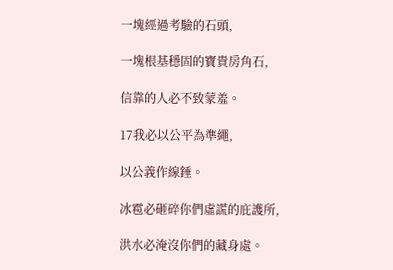一塊經過考驗的石頭,

一塊根基穩固的寶貴房角石,

信靠的人必不致蒙羞。

17我必以公平為準繩,

以公義作線錘。

冰雹必砸碎你們虛謊的庇護所,

洪水必淹沒你們的藏身處。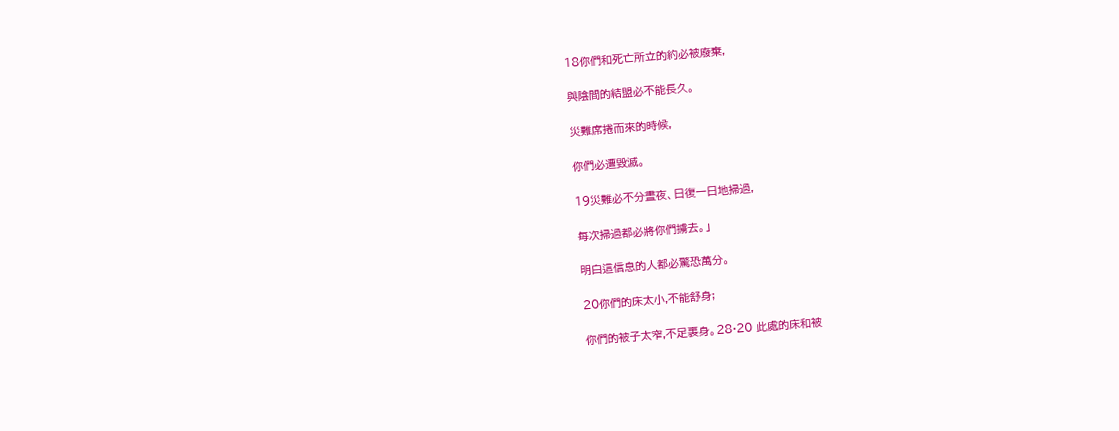18你們和死亡所立的約必被廢棄,

與陰間的結盟必不能長久。

災難席捲而來的時候,

你們必遭毀滅。

19災難必不分晝夜、日復一日地掃過,

每次掃過都必將你們擄去。」

明白這信息的人都必驚恐萬分。

20你們的床太小,不能舒身;

你們的被子太窄,不足裹身。28·20 此處的床和被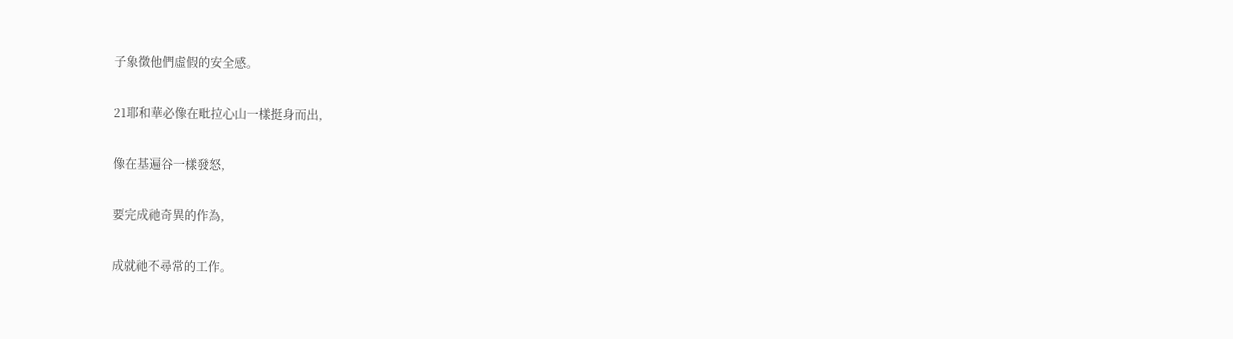子象徵他們虛假的安全感。

21耶和華必像在毗拉心山一樣挺身而出,

像在基遍谷一樣發怒,

要完成祂奇異的作為,

成就祂不尋常的工作。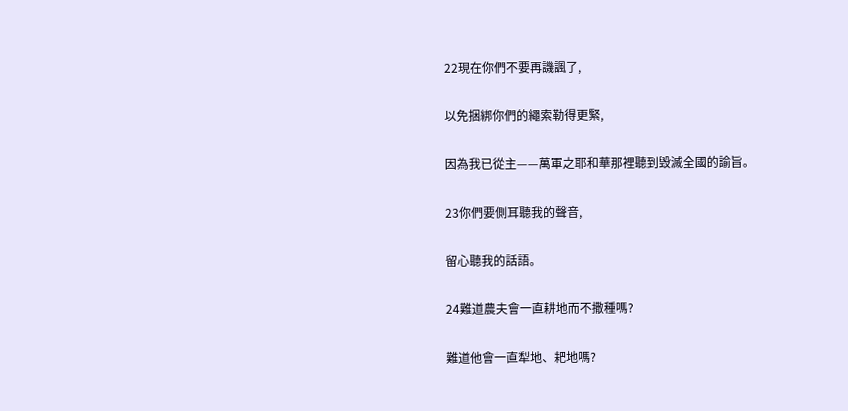22現在你們不要再譏諷了,

以免捆綁你們的繩索勒得更緊,

因為我已從主——萬軍之耶和華那裡聽到毀滅全國的諭旨。

23你們要側耳聽我的聲音,

留心聽我的話語。

24難道農夫會一直耕地而不撒種嗎?

難道他會一直犁地、耙地嗎?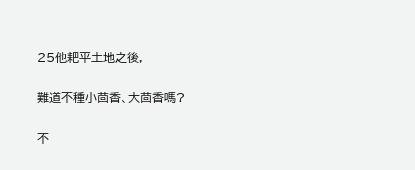25他耙平土地之後,

難道不種小茴香、大茴香嗎?

不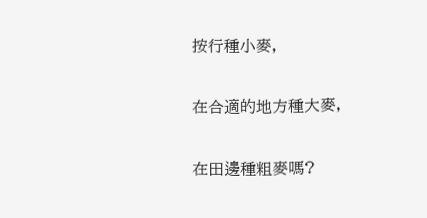按行種小麥,

在合適的地方種大麥,

在田邊種粗麥嗎?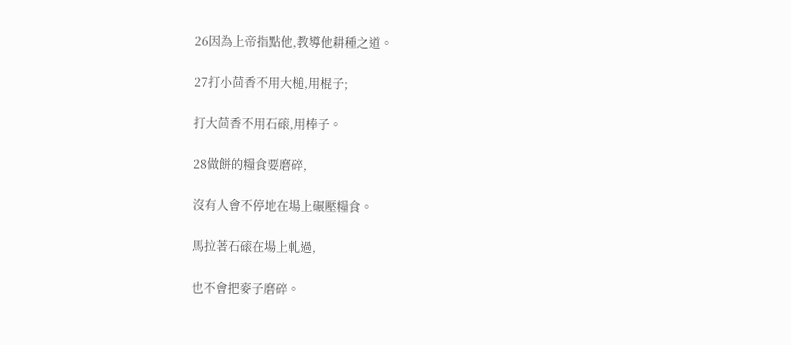26因為上帝指點他,教導他耕種之道。

27打小茴香不用大槌,用棍子;

打大茴香不用石磙,用棒子。

28做餅的糧食要磨碎,

沒有人會不停地在場上碾壓糧食。

馬拉著石磙在場上軋過,

也不會把麥子磨碎。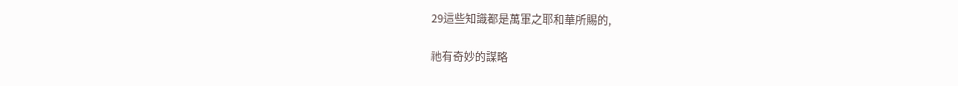29這些知識都是萬軍之耶和華所賜的,

祂有奇妙的謀略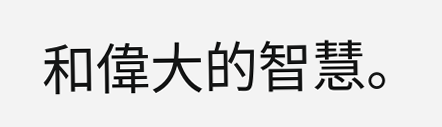和偉大的智慧。